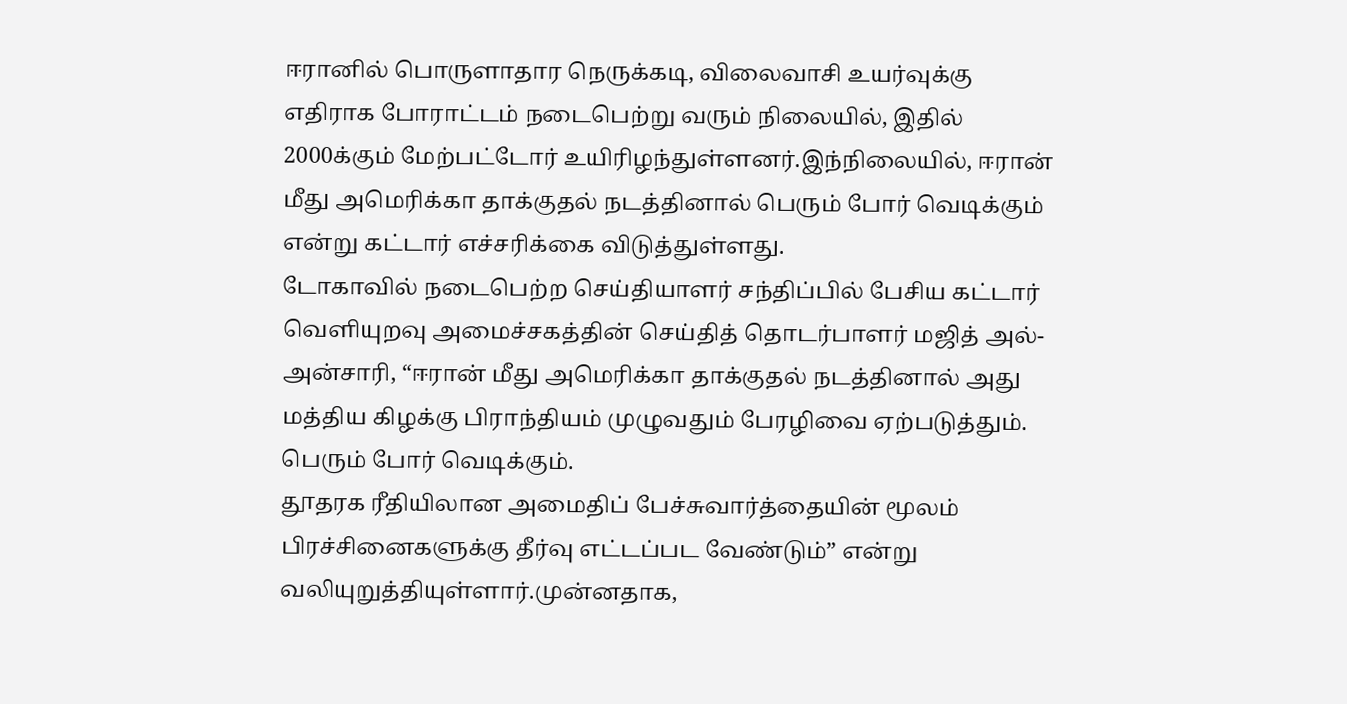ஈரானில் பொருளாதார நெருக்கடி, விலைவாசி உயர்வுக்கு எதிராக போராட்டம் நடைபெற்று வரும் நிலையில், இதில் 2000க்கும் மேற்பட்டோர் உயிரிழந்துள்ளனர்.இந்நிலையில், ஈரான் மீது அமெரிக்கா தாக்குதல் நடத்தினால் பெரும் போர் வெடிக்கும் என்று கட்டார் எச்சரிக்கை விடுத்துள்ளது.
டோகாவில் நடைபெற்ற செய்தியாளர் சந்திப்பில் பேசிய கட்டார் வெளியுறவு அமைச்சகத்தின் செய்தித் தொடர்பாளர் மஜித் அல்-அன்சாரி, “ஈரான் மீது அமெரிக்கா தாக்குதல் நடத்தினால் அது மத்திய கிழக்கு பிராந்தியம் முழுவதும் பேரழிவை ஏற்படுத்தும். பெரும் போர் வெடிக்கும்.
தூதரக ரீதியிலான அமைதிப் பேச்சுவார்த்தையின் மூலம் பிரச்சினைகளுக்கு தீர்வு எட்டப்பட வேண்டும்” என்று வலியுறுத்தியுள்ளார்.முன்னதாக,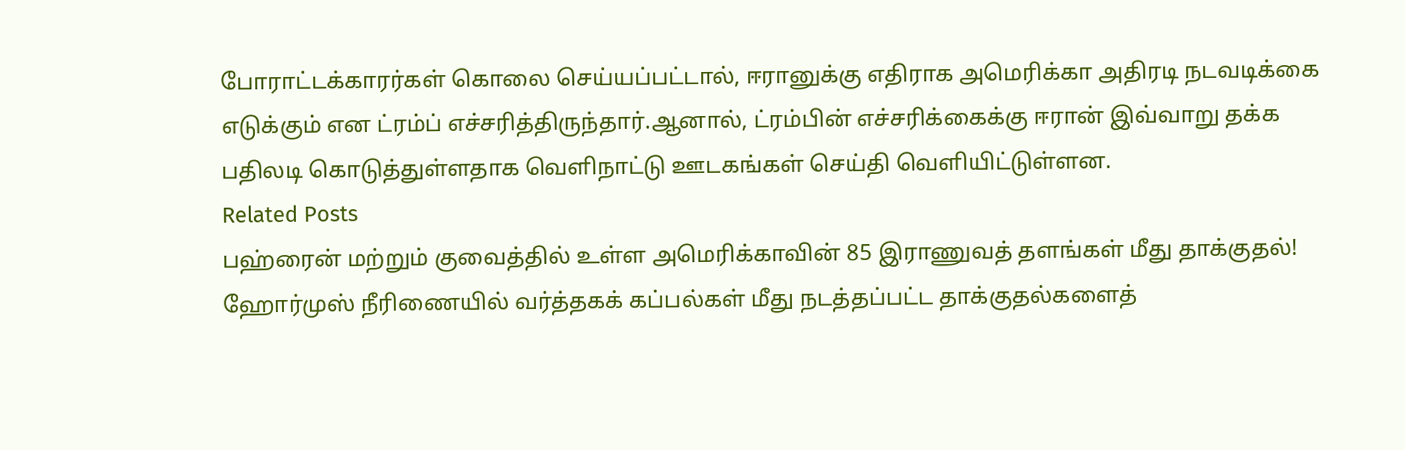போராட்டக்காரர்கள் கொலை செய்யப்பட்டால், ஈரானுக்கு எதிராக அமெரிக்கா அதிரடி நடவடிக்கை எடுக்கும் என ட்ரம்ப் எச்சரித்திருந்தார்.ஆனால், ட்ரம்பின் எச்சரிக்கைக்கு ஈரான் இவ்வாறு தக்க பதிலடி கொடுத்துள்ளதாக வெளிநாட்டு ஊடகங்கள் செய்தி வெளியிட்டுள்ளன.
Related Posts
பஹ்ரைன் மற்றும் குவைத்தில் உள்ள அமெரிக்காவின் 85 இராணுவத் தளங்கள் மீது தாக்குதல்!
ஹோர்முஸ் நீரிணையில் வர்த்தகக் கப்பல்கள் மீது நடத்தப்பட்ட தாக்குதல்களைத்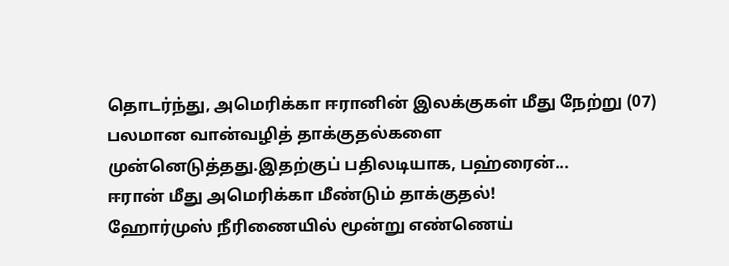தொடர்ந்து, அமெரிக்கா ஈரானின் இலக்குகள் மீது நேற்று (07) பலமான வான்வழித் தாக்குதல்களை முன்னெடுத்தது.இதற்குப் பதிலடியாக, பஹ்ரைன்...
ஈரான் மீது அமெரிக்கா மீண்டும் தாக்குதல்!
ஹோர்முஸ் நீரிணையில் மூன்று எண்ணெய்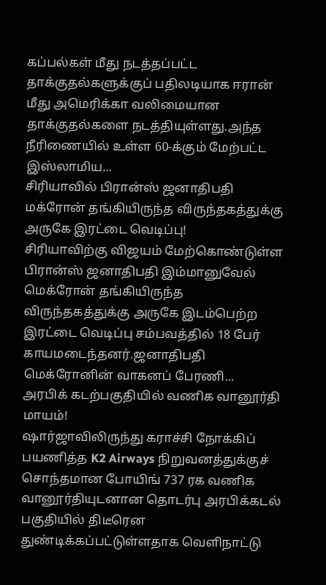கப்பல்கள் மீது நடத்தப்பட்ட தாக்குதல்களுக்குப் பதிலடியாக ஈரான் மீது அமெரிக்கா வலிமையான தாக்குதல்களை நடத்தியுள்ளது.அந்த நீரிணையில் உள்ள 60-க்கும் மேற்பட்ட இஸ்லாமிய...
சிரியாவில் பிரான்ஸ் ஜனாதிபதி மக்ரோன் தங்கியிருந்த விருந்தகத்துக்கு அருகே இரட்டை வெடிப்பு!
சிரியாவிற்கு விஜயம் மேற்கொண்டுள்ள பிரான்ஸ் ஜனாதிபதி இம்மானுவேல் மெக்ரோன் தங்கியிருந்த விருந்தகத்துக்கு அருகே இடம்பெற்ற இரட்டை வெடிப்பு சம்பவத்தில் 18 பேர் காயமடைந்தனர்.ஜனாதிபதி மெக்ரோனின் வாகனப் பேரணி...
அரபிக் கடற்பகுதியில் வணிக வானூர்தி மாயம்!
ஷார்ஜாவிலிருந்து கராச்சி நோக்கிப் பயணித்த K2 Airways நிறுவனத்துக்குச் சொந்தமான போயிங் 737 ரக வணிக வானூர்தியுடனான தொடர்பு அரபிக்கடல் பகுதியில் திடீரென துண்டிக்கப்பட்டுள்ளதாக வெளிநாட்டு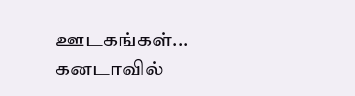ஊடகங்கள்...
கனடாவில்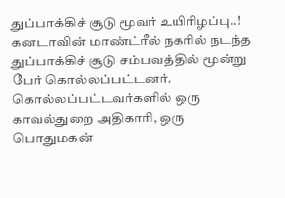துப்பாக்கிச் சூடு மூவர் உயிரிழப்பு..!
கனடாவின் மாண்ட்ரீல் நகரில் நடந்த துப்பாக்கிச் சூடு சம்பவத்தில் மூன்று பேர் கொல்லப்பட்டனர். கொல்லப்பட்டவர்களில் ஒரு காவல்துறை அதிகாரி, ஒரு பொதுமகன்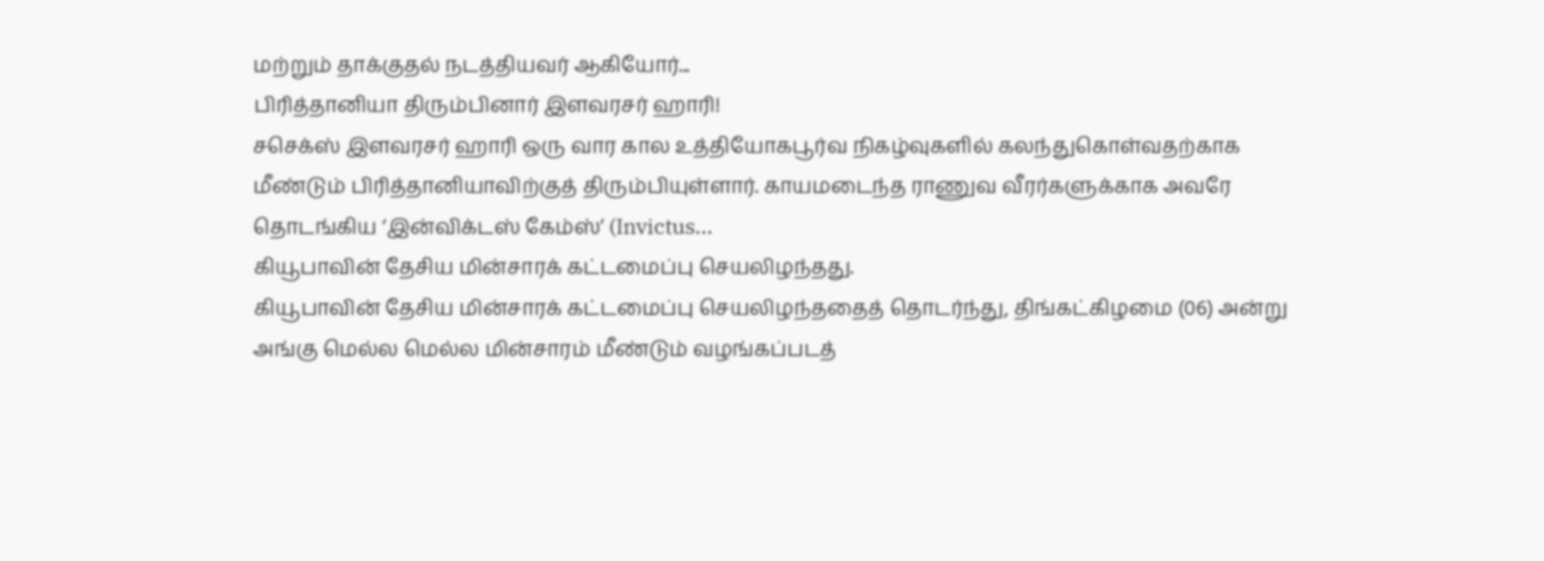மற்றும் தாக்குதல் நடத்தியவர் ஆகியோர்...
பிரித்தானியா திரும்பினார் இளவரசர் ஹாரி!
சசெக்ஸ் இளவரசர் ஹாரி ஒரு வார கால உத்தியோகபூர்வ நிகழ்வுகளில் கலந்துகொள்வதற்காக மீண்டும் பிரித்தானியாவிற்குத் திரும்பியுள்ளார். காயமடைந்த ராணுவ வீரர்களுக்காக அவரே தொடங்கிய ‘இன்விக்டஸ் கேம்ஸ்’ (Invictus...
கியூபாவின் தேசிய மின்சாரக் கட்டமைப்பு செயலிழந்தது.
கியூபாவின் தேசிய மின்சாரக் கட்டமைப்பு செயலிழந்ததைத் தொடர்ந்து, திங்கட்கிழமை (06) அன்று அங்கு மெல்ல மெல்ல மின்சாரம் மீண்டும் வழங்கப்படத்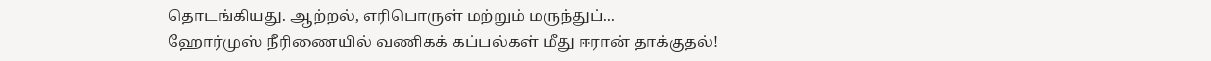தொடங்கியது. ஆற்றல், எரிபொருள் மற்றும் மருந்துப்...
ஹோர்முஸ் நீரிணையில் வணிகக் கப்பல்கள் மீது ஈரான் தாக்குதல்!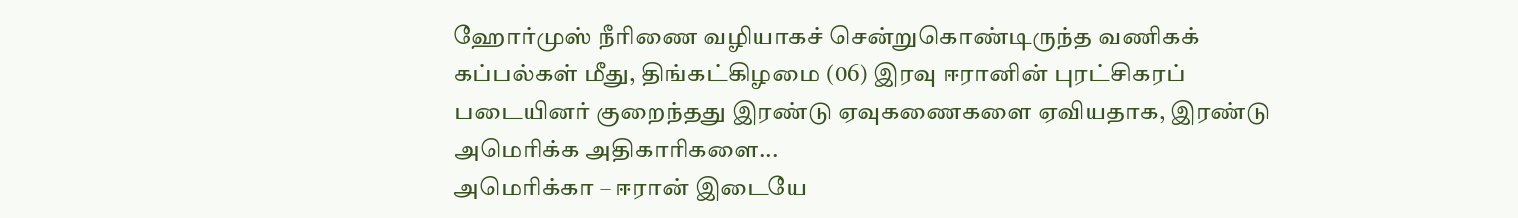ஹோர்முஸ் நீரிணை வழியாகச் சென்றுகொண்டிருந்த வணிகக் கப்பல்கள் மீது, திங்கட்கிழமை (06) இரவு ஈரானின் புரட்சிகரப் படையினர் குறைந்தது இரண்டு ஏவுகணைகளை ஏவியதாக, இரண்டு அமெரிக்க அதிகாரிகளை...
அமெரிக்கா – ஈரான் இடையே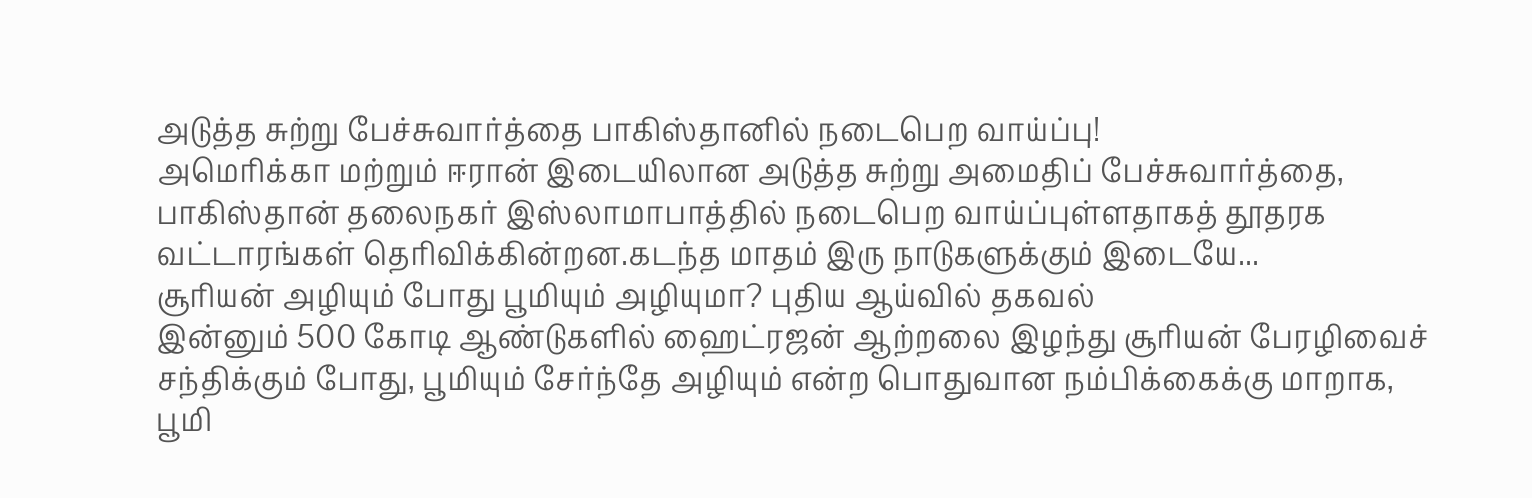அடுத்த சுற்று பேச்சுவார்த்தை பாகிஸ்தானில் நடைபெற வாய்ப்பு!
அமெரிக்கா மற்றும் ஈரான் இடையிலான அடுத்த சுற்று அமைதிப் பேச்சுவார்த்தை, பாகிஸ்தான் தலைநகர் இஸ்லாமாபாத்தில் நடைபெற வாய்ப்புள்ளதாகத் தூதரக வட்டாரங்கள் தெரிவிக்கின்றன.கடந்த மாதம் இரு நாடுகளுக்கும் இடையே...
சூரியன் அழியும் போது பூமியும் அழியுமா? புதிய ஆய்வில் தகவல்
இன்னும் 500 கோடி ஆண்டுகளில் ஹைட்ரஜன் ஆற்றலை இழந்து சூரியன் பேரழிவைச் சந்திக்கும் போது, பூமியும் சேர்ந்தே அழியும் என்ற பொதுவான நம்பிக்கைக்கு மாறாக, பூமி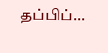தப்பிப்...